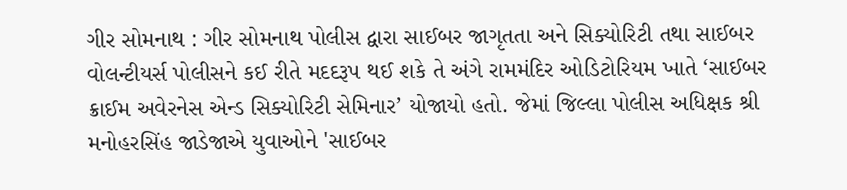ગીર સોમનાથ : ગીર સોમનાથ પોલીસ દ્વારા સાઈબર જાગૃતતા અને સિક્યોરિટી તથા સાઈબર વોલન્ટીયર્સ પોલીસને કઈ રીતે મદદરૂપ થઈ શકે તે અંગે રામમંદિર ઓડિટોરિયમ ખાતે ‘સાઈબર ક્રાઈમ અવેરનેસ એન્ડ સિક્યોરિટી સેમિનાર’ યોજાયો હતો. જેમાં જિલ્લા પોલીસ અધિક્ષક શ્રી મનોહરસિંહ જાડેજાએ યુવાઓને 'સાઈબર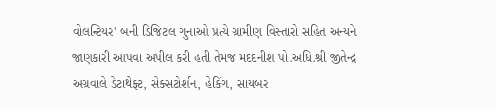વોલન્ટિયર' બની ડિજિટલ ગુનાઓ પ્રત્યે ગ્રામીણ વિસ્તારો સહિત અન્યને જાણકારી આપવા અપીલ કરી હતી તેમજ મદદનીશ પો.અધિ.શ્રી જીતેન્દ્ર અગ્રવાલે ડેટાથેફ્ટ, સેક્સટોર્શન, હેકિંગ, સાયબર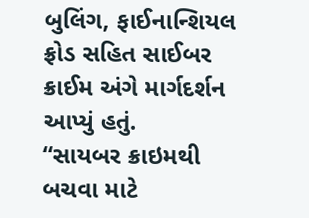બુલિંગ, ફાઈનાન્શિયલ ફ્રોડ સહિત સાઈબર ક્રાઈમ અંગે માર્ગદર્શન આપ્યું હતું.
“સાયબર ક્રાઇમથી બચવા માટે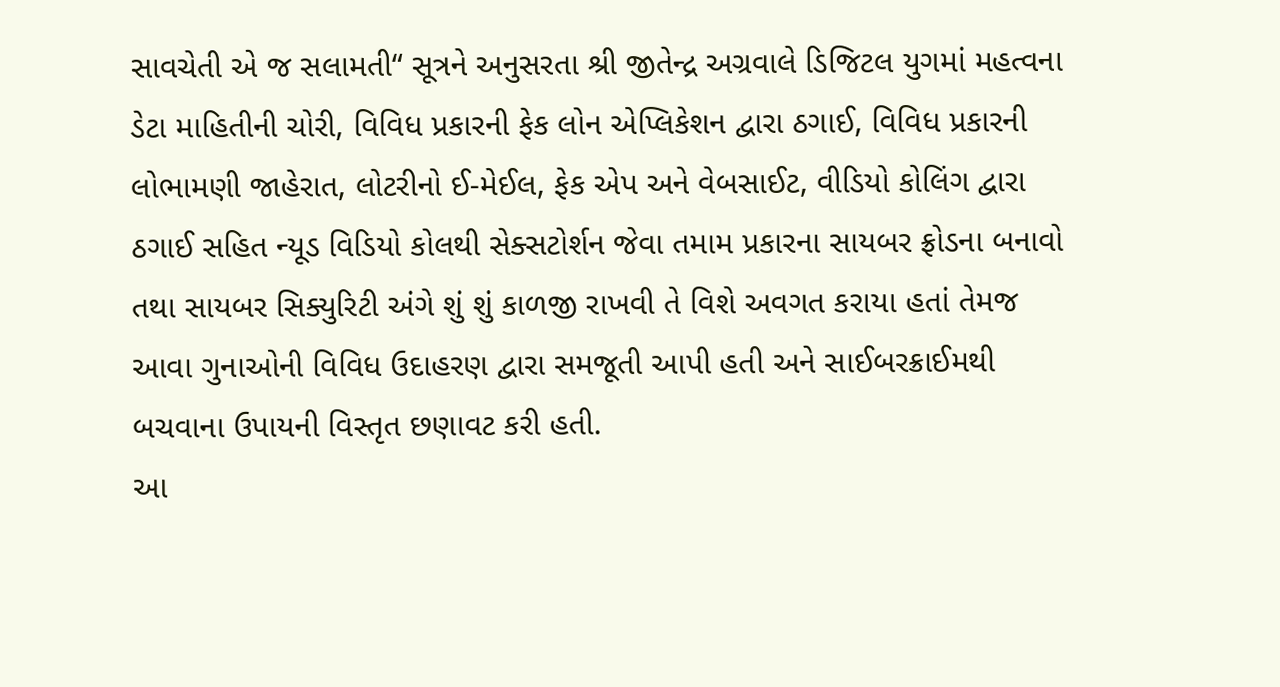સાવચેતી એ જ સલામતી“ સૂત્રને અનુસરતા શ્રી જીતેન્દ્ર અગ્રવાલે ડિજિટલ યુગમાં મહત્વના ડેટા માહિતીની ચોરી, વિવિધ પ્રકારની ફેક લોન એપ્લિકેશન દ્વારા ઠગાઈ, વિવિધ પ્રકારની લોભામણી જાહેરાત, લોટરીનો ઈ-મેઈલ, ફેક એપ અને વેબસાઈટ, વીડિયો કોલિંગ દ્વારા ઠગાઈ સહિત ન્યૂડ વિડિયો કોલથી સેક્સટોર્શન જેવા તમામ પ્રકારના સાયબર ફ્રોડના બનાવો તથા સાયબર સિક્યુરિટી અંગે શું શું કાળજી રાખવી તે વિશે અવગત કરાયા હતાં તેમજ આવા ગુનાઓની વિવિધ ઉદાહરણ દ્વારા સમજૂતી આપી હતી અને સાઈબરક્રાઈમથી બચવાના ઉપાયની વિસ્તૃત છણાવટ કરી હતી.
આ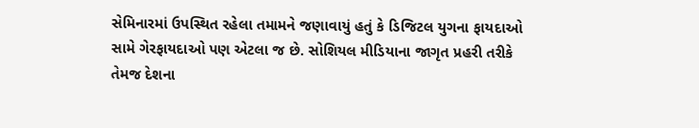સેમિનારમાં ઉપસ્થિત રહેલા તમામને જણાવાયું હતું કે ડિજિટલ યુગના ફાયદાઓ સામે ગેરફાયદાઓ પણ એટલા જ છે. સોશિયલ મીડિયાના જાગૃત પ્રહરી તરીકે તેમજ દેશના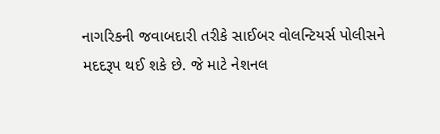નાગરિકની જવાબદારી તરીકે સાઈબર વોલન્ટિયર્સ પોલીસને મદદરૂપ થઈ શકે છે. જે માટે નેશનલ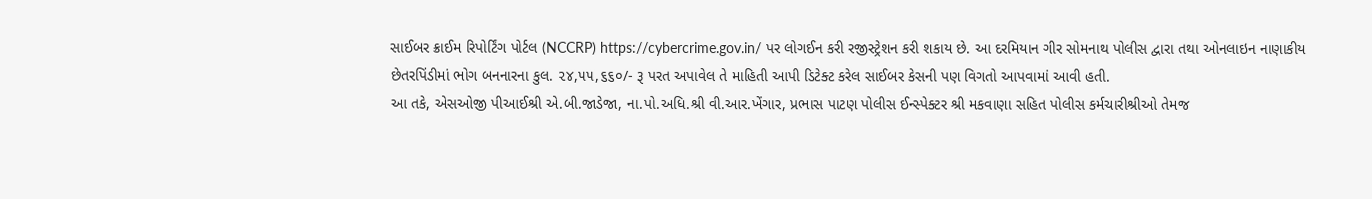સાઈબર ક્રાઈમ રિપોર્ટિંગ પોર્ટલ (NCCRP) https://cybercrime.gov.in/ પર લોગઈન કરી રજીસ્ટ્રેશન કરી શકાય છે. આ દરમિયાન ગીર સોમનાથ પોલીસ દ્વારા તથા ઓનલાઇન નાણાકીય છેતરપિંડીમાં ભોગ બનનારના કુલ. ૨૪,૫૫,૬૬૦/- રૂ પરત અપાવેલ તે માહિતી આપી ડિટેક્ટ કરેલ સાઈબર કેસની પણ વિગતો આપવામાં આવી હતી.
આ તકે, એસઓજી પીઆઈશ્રી એ.બી.જાડેજા, ના.પો.અધિ.શ્રી વી.આર.ખેંગાર, પ્રભાસ પાટણ પોલીસ ઈન્સ્પેક્ટર શ્રી મકવાણા સહિત પોલીસ કર્મચારીશ્રીઓ તેમજ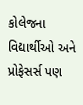કોલેજના વિદ્યાર્થીઓ અને પ્રોફેસર્સ પણ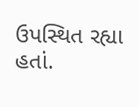ઉપસ્થિત રહ્યા હતાં.